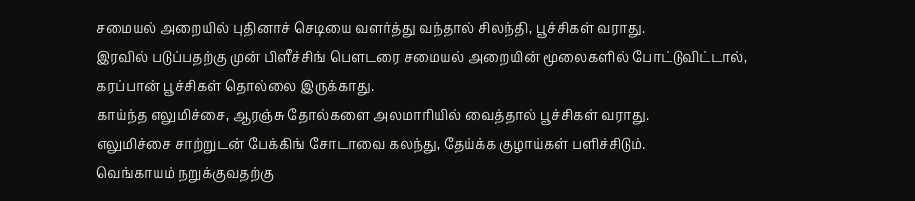சமையல் அறையில் புதினாச் செடியை வளர்த்து வந்தால் சிலந்தி, பூச்சிகள் வராது.
இரவில் படுப்பதற்கு முன் பிளீச்சிங் பௌடரை சமையல் அறையின் மூலைகளில் போட்டுவிட்டால், கரப்பான் பூச்சிகள் தொல்லை இருக்காது.
காய்ந்த எலுமிச்சை, ஆரஞ்சு தோல்களை அலமாரியில் வைத்தால் பூச்சிகள் வராது.
எலுமிச்சை சாற்றுடன் பேக்கிங் சோடாவை கலந்து, தேய்க்க குழாய்கள் பளிச்சிடும்.
வெங்காயம் நறுக்குவதற்கு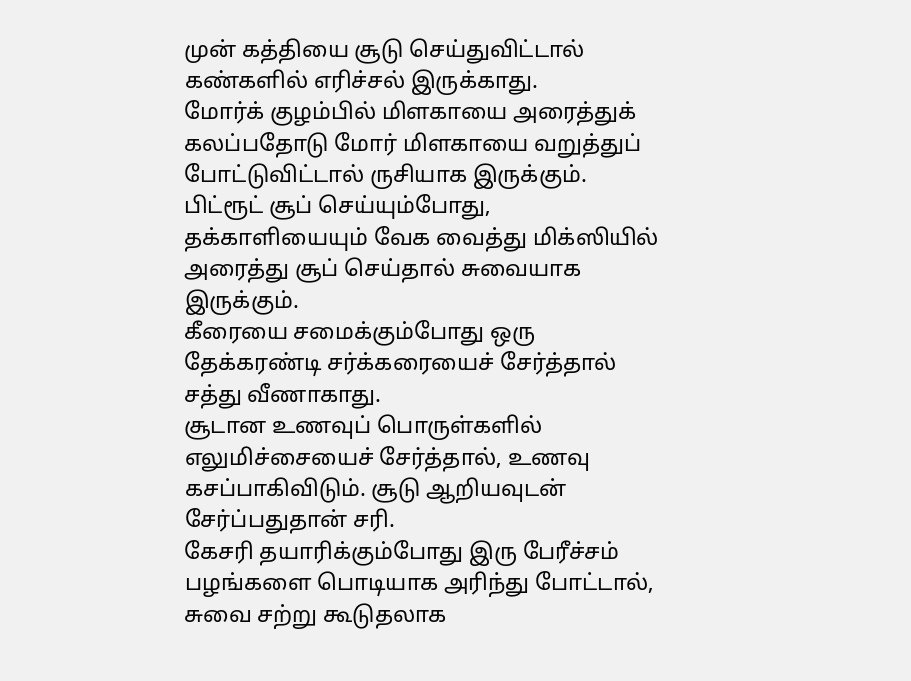முன் கத்தியை சூடு செய்துவிட்டால் கண்களில் எரிச்சல் இருக்காது.
மோர்க் குழம்பில் மிளகாயை அரைத்துக் கலப்பதோடு மோர் மிளகாயை வறுத்துப் போட்டுவிட்டால் ருசியாக இருக்கும்.
பிட்ரூட் சூப் செய்யும்போது, தக்காளியையும் வேக வைத்து மிக்ஸியில் அரைத்து சூப் செய்தால் சுவையாக இருக்கும்.
கீரையை சமைக்கும்போது ஒரு தேக்கரண்டி சர்க்கரையைச் சேர்த்தால் சத்து வீணாகாது.
சூடான உணவுப் பொருள்களில் எலுமிச்சையைச் சேர்த்தால், உணவு கசப்பாகிவிடும். சூடு ஆறியவுடன் சேர்ப்பதுதான் சரி.
கேசரி தயாரிக்கும்போது இரு பேரீச்சம் பழங்களை பொடியாக அரிந்து போட்டால், சுவை சற்று கூடுதலாக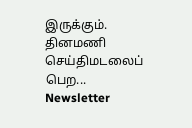இருக்கும்.
தினமணி செய்திமடலைப் பெற... Newsletter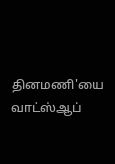தினமணி'யை வாட்ஸ்ஆப்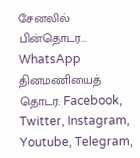சேனலில் பின்தொடர... WhatsApp
தினமணியைத் தொடர: Facebook, Twitter, Instagram, Youtube, Telegram,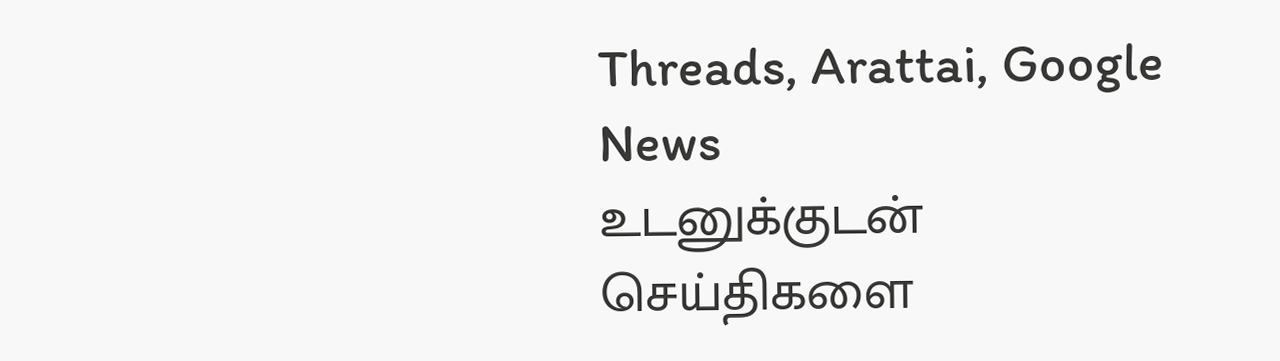Threads, Arattai, Google News
உடனுக்குடன் செய்திகளை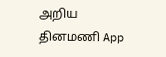அறிய தினமணி App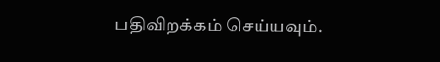பதிவிறக்கம் செய்யவும்.